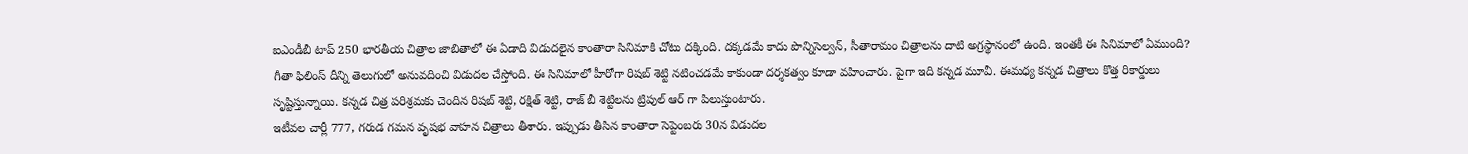ఐఎండీబీ టాప్ 250 భారతీయ చిత్రాల జాబితాలో ఈ ఏడాది విడుదలైన కాంతారా సినిమాకి చోటు దక్కింది. దక్కడమే కాదు పొన్నిసెల్వన్, సీతారామం చిత్రాలను దాటి అగ్రస్థానంలో ఉంది. ఇంతకీ ఈ సినిమాలో ఏముంది? గీతా ఫిలింస్ దీన్ని తెలుగులో అనువదించి విడుదల చేస్తోంది. ఈ సినిమాలో హీరోగా రిషబ్ శెట్టి నటించడమే కాకుండా దర్శకత్వం కూడా వహించారు. పైగా ఇది కన్నడ మూవీ. ఈమధ్య కన్నడ చిత్రాలు కొత్త రికార్డులు సృష్టిస్తున్నాయి. కన్నడ చిత్ర పరిశ్రమకు చెందిన రిషబ్ శెట్టి, రక్షిత్ శెట్టి, రాజ్ బీ శెట్టిలను ట్రిపుల్ ఆర్ గా పిలుస్తుంటారు.
ఇటీవల చార్లీ 777, గరుడ గమన వృషభ వాహన చిత్రాలు తీశారు. ఇప్పుడు తీసిన కాంతారా సెప్టెంబరు 30న విడుదల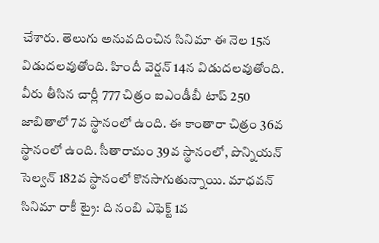చేశారు. తెలుగు అనువదించిన సినిమా ఈ నెల 15న విడుదలవుతోంది. హిందీ వెర్షన్ 14న విడుదలవుతోంది. వీరు తీసిన చార్లీ 777 చిత్రం ఐఎండీబీ టాప్ 250 జాబితాలో 7వ స్థానంలో ఉంది. ఈ కాంతారా చిత్రం 36వ స్థానంలో ఉంది. సీతారామం 39వ స్థానంలో, పొన్నియన్ సెల్వన్ 182వ స్థానంలో కొనసాగుతున్నాయి. మాధవన్ సినిమా రాకీ ట్రై: ది నంబి ఎఫెక్ట్ 1వ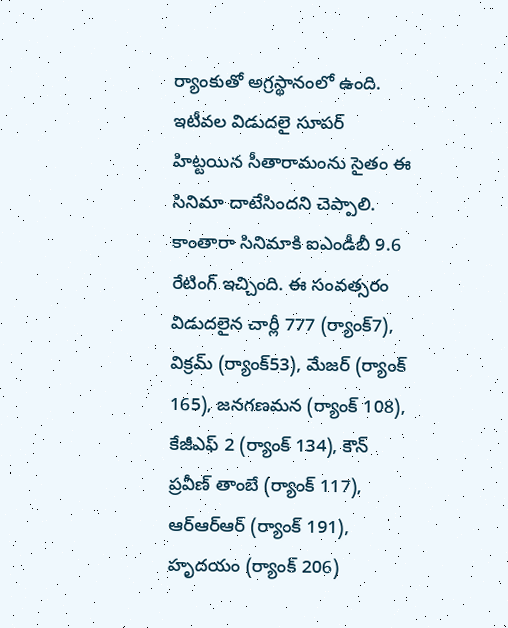ర్యాంకుతో అగ్రస్థానంలో ఉంది. ఇటీవల విడుదలై సూపర్ హిట్టయిన సీతారామంను సైతం ఈ సినిమా దాటేసిందని చెప్పాలి.
కాంతారా సినిమాకి ఐఎండీబీ 9.6 రేటింగ్ ఇచ్చింది. ఈ సంవత్సరం విడుదలైన చార్లీ 777 (ర్యాంక్7), విక్రమ్ (ర్యాంక్53), మేజర్ (ర్యాంక్ 165), జనగణమన (ర్యాంక్ 108), కేజీఎఫ్ 2 (ర్యాంక్ 134), కౌన్ ప్రవీణ్ తాంబే (ర్యాంక్ 117), ఆర్ఆర్ఆర్ (ర్యాంక్ 191), హృదయం (ర్యాంక్ 206)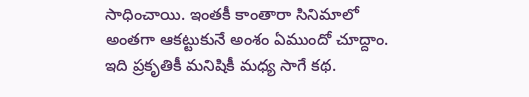సాధించాయి. ఇంతకీ కాంతారా సినిమాలో అంతగా ఆకట్టుకునే అంశం ఏముందో చూద్దాం. ఇది ప్రకృతికీ మనిషికీ మధ్య సాగే కథ.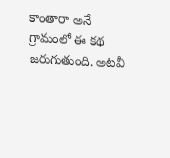కాంతారా అనే గ్రామంలో ఈ కథ జరుగుతుంది. అటవీ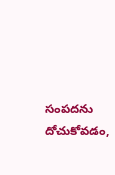సంపదను దోచుకోవడం,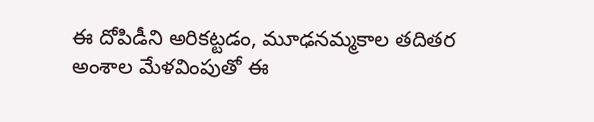ఈ దోపిడీని అరికట్టడం, మూఢనమ్మకాల తదితర అంశాల మేళవింపుతో ఈ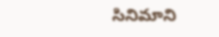సినిమాని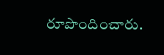రూపొందించారు.